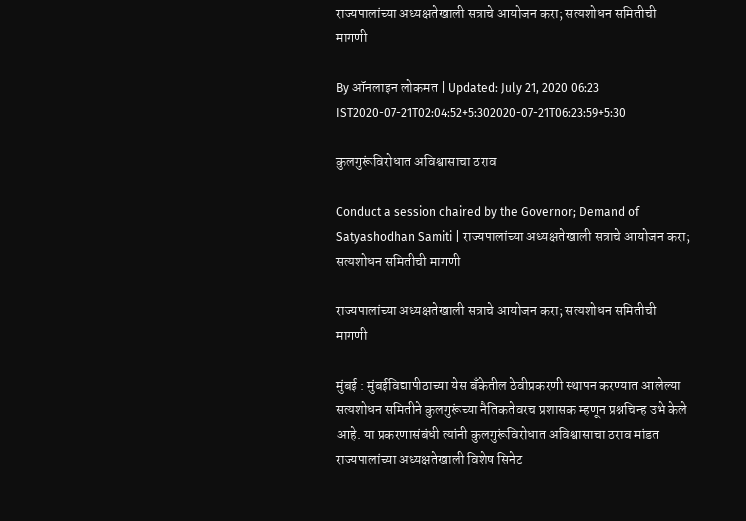राज्यपालांच्या अध्यक्षतेखाली सत्राचे आयोजन करा; सत्यशोधन समितीची मागणी

By ऑनलाइन लोकमत | Updated: July 21, 2020 06:23 IST2020-07-21T02:04:52+5:302020-07-21T06:23:59+5:30

कुलगुरूंविरोधात अविश्वासाचा ठराव

Conduct a session chaired by the Governor; Demand of Satyashodhan Samiti | राज्यपालांच्या अध्यक्षतेखाली सत्राचे आयोजन करा; सत्यशोधन समितीची मागणी

राज्यपालांच्या अध्यक्षतेखाली सत्राचे आयोजन करा; सत्यशोधन समितीची मागणी

मुंबई : मुंबईविद्यापीठाच्या येस बँकेतील ठेवीप्रकरणी स्थापन करण्यात आलेल्या सत्यशोधन समितीने कुलगुरूंच्या नैतिकतेवरच प्रशासक म्हणून प्रश्नचिन्ह उभे केले आहे. या प्रकरणासंबंधी त्यांनी कुलगुरूंविरोधात अविश्वासाचा ठराव मांडत राज्यपालांच्या अध्यक्षतेखाली विशेष सिनेट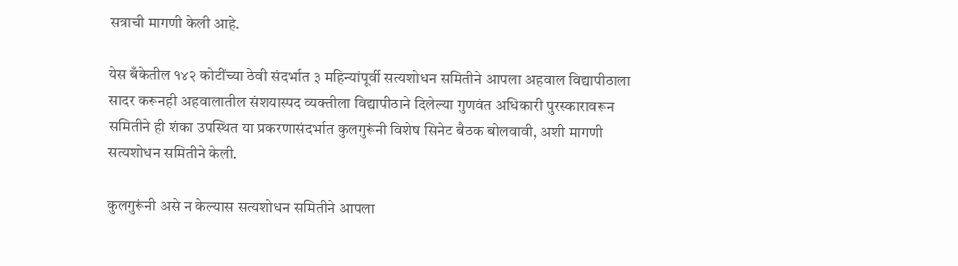सत्राची मागणी केली आहे.

येस बँकेतील १४२ कोटींच्या ठेवी संदर्भात ३ महिन्यांपूर्वी सत्यशोधन समितीने आपला अहवाल विद्यापीठाला सादर करूनही अहवालातील संशयास्पद व्यक्तीला विद्यापीठाने दिलेल्या गुणवंत अधिकारी पुरस्कारावरून समितीने ही शंका उपस्थित या प्रकरणासंदर्भात कुलगुरूंनी विशेष सिनेट बैठक बोलवावी, अशी मागणी सत्यशोधन समितीने केली.

कुलगुरूंनी असे न केल्यास सत्यशोधन समितीने आपला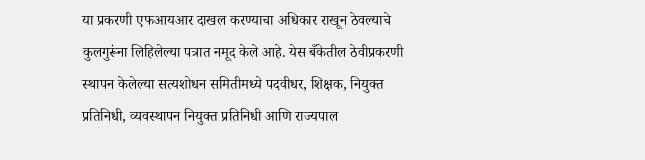या प्रकरणी एफआयआर दाखल करण्याचा अधिकार राखून ठेवल्याचे कुलगुरूंना लिहिलेल्या पत्रात नमूद केले आहे. येस बँकेतील ठेवीप्रकरणी स्थापन केलेल्या सत्यशोधन समितीमध्ये पदवीधर, शिक्षक, नियुक्त प्रतिनिधी, व्यवस्थापन नियुक्त प्रतिनिधी आणि राज्यपाल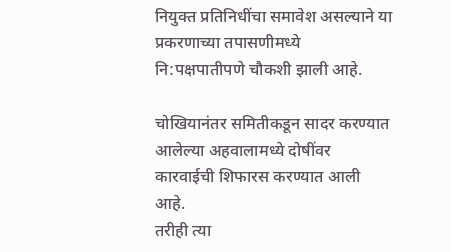नियुक्त प्रतिनिधींचा समावेश असल्याने या प्रकरणाच्या तपासणीमध्ये नि:पक्षपातीपणे चौकशी झाली आहे.

चोखियानंतर समितीकडून सादर करण्यात आलेल्या अहवालामध्ये दोषींवर कारवाईची शिफारस करण्यात आली आहे.
तरीही त्या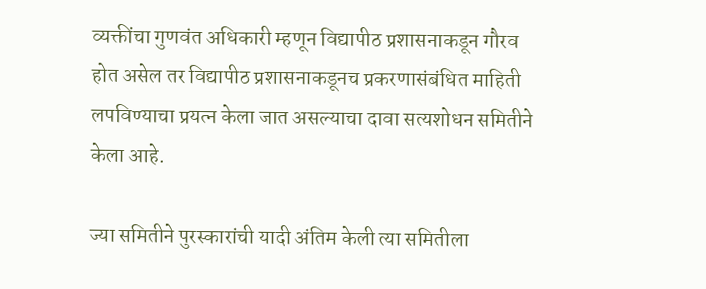व्यक्तींचा गुणवंत अधिकारी म्हणून विद्यापीठ प्रशासनाकडून गौरव होत असेल तर विद्यापीठ प्रशासनाकडूनच प्रकरणासंबंधित माहिती लपविण्याचा प्रयत्न केला जात असल्याचा दावा सत्यशोधन समितीने केला आहे.

ज्या समितीने पुरस्कारांची यादी अंतिम केली त्या समितीला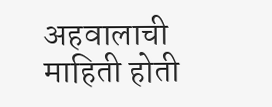अहवालाची माहिती होती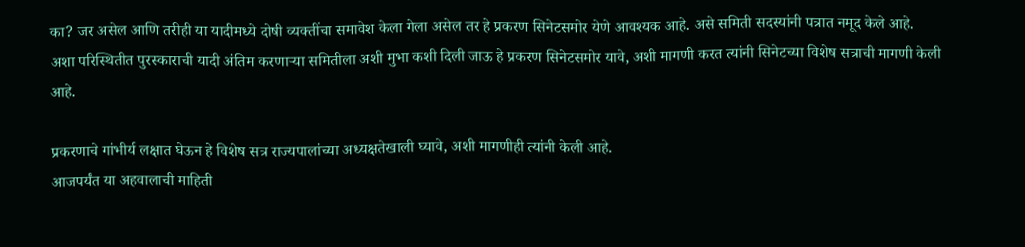का? जर असेल आणि तरीही या यादीमध्ये दोषी व्यक्तींचा समावेश केला गेला असेल तर हे प्रकरण सिनेटसमोर येणे आवश्यक आहे. असे समिती सदस्यांनी पत्रात नमूद केले आहे.
अशा परिस्थितीत पुरस्काराची यादी अंतिम करणाऱ्या समितीला अशी मुभा कशी दिली जाऊ हे प्रकरण सिनेटसमोर यावे, अशी मागणी करत त्यांनी सिनेटच्या विशेष सत्राची मागणी केली आहे.

प्रकरणाचे गांभीर्य लक्षात घेऊन हे विशेष सत्र राज्यपालांच्या अध्यक्षतेखाली घ्यावे, अशी मागणीही त्यांनी केली आहे.
आजपर्यंत या अहवालाची माहिती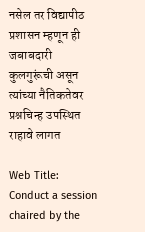नसेल तर विद्यापीठ प्रशासन म्हणून ही जबाबदारी कुलगुरूंची असून त्यांच्या नैतिकतेवर प्रश्नचिन्ह उपस्थित राहावे लागत

Web Title: Conduct a session chaired by the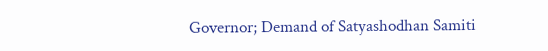Governor; Demand of Satyashodhan Samiti